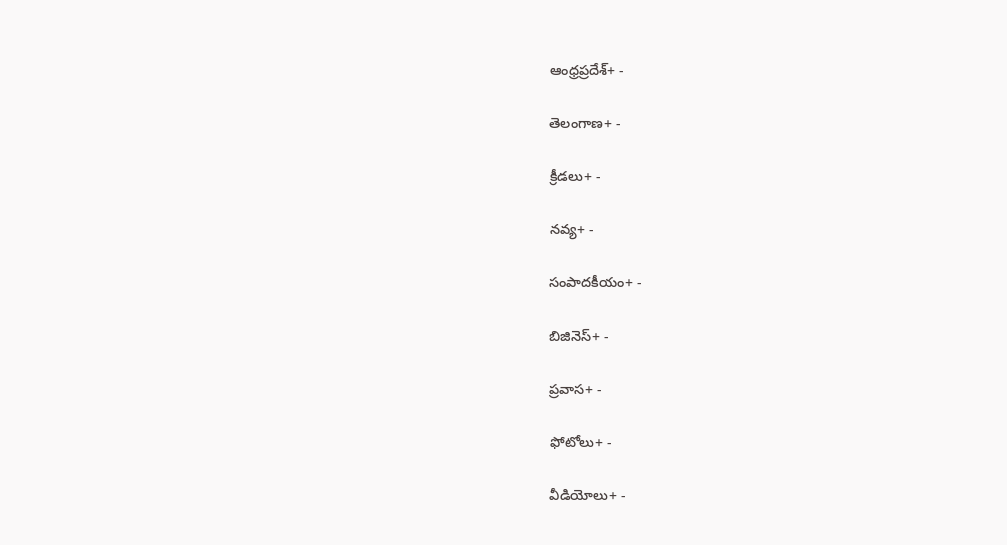ఆంధ్రప్రదేశ్+ -

తెలంగాణ+ -

క్రీడలు+ -

నవ్య+ -

సంపాదకీయం+ -

బిజినెస్+ -

ప్రవాస+ -

ఫోటోలు+ -

వీడియోలు+ -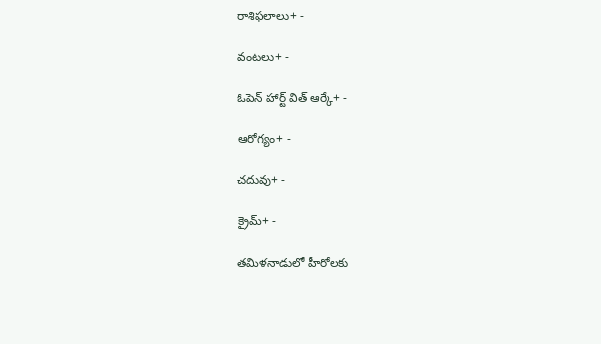రాశిఫలాలు+ -

వంటలు+ -

ఓపెన్ హార్ట్ విత్ ఆర్కే+ -

ఆరోగ్యం+ -

చదువు+ -

క్రైమ్+ -

తమిళనాడులో హీరోలకు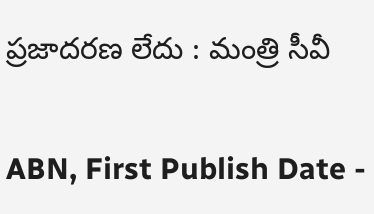ప్రజాదరణ లేదు : మంత్రి సీవీ

ABN, First Publish Date -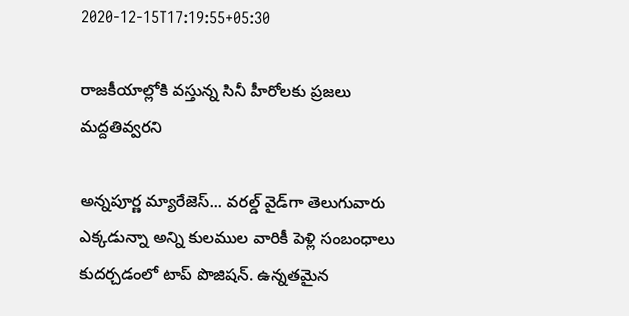2020-12-15T17:19:55+05:30

రాజకీయాల్లోకి వస్తున్న సినీ హీరోలకు ప్రజలు మద్దతివ్వరని

అన్నపూర్ణ మ్యారేజెస్... వరల్డ్ వైడ్‌గా తెలుగువారు ఎక్కడున్నా అన్ని కులముల వారికీ పెళ్లి సంబంధాలు కుదర్చడంలో టాప్ పొజిషన్. ఉన్నతమైన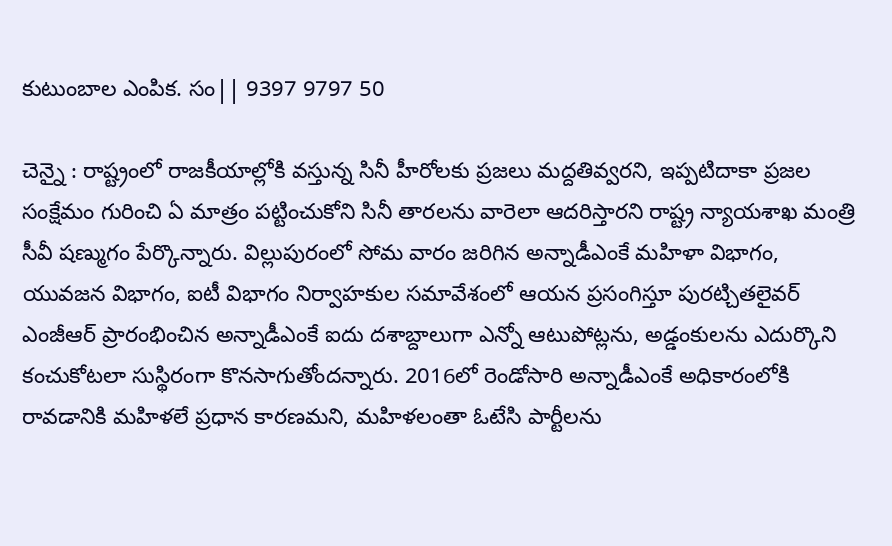కుటుంబాల ఎంపిక. సం|| 9397 9797 50

చెన్నై : రాష్ట్రంలో రాజకీయాల్లోకి వస్తున్న సినీ హీరోలకు ప్రజలు మద్దతివ్వరని, ఇప్పటిదాకా ప్రజల సంక్షేమం గురించి ఏ మాత్రం పట్టించుకోని సినీ తారలను వారెలా ఆదరిస్తారని రాష్ట్ర న్యాయశాఖ మంత్రి సీవీ షణ్ముగం పేర్కొన్నారు. విల్లుపురంలో సోమ వారం జరిగిన అన్నాడీఎంకే మహిళా విభాగం, యువజన విభాగం, ఐటీ విభాగం నిర్వాహకుల సమావేశంలో ఆయన ప్రసంగిస్తూ పురట్చితలైవర్‌ ఎంజీఆర్‌ ప్రారంభించిన అన్నాడీఎంకే ఐదు దశాబ్దాలుగా ఎన్నో ఆటుపోట్లను, అడ్డంకులను ఎదుర్కొని కంచుకోటలా సుస్థిరంగా కొనసాగుతోందన్నారు. 2016లో రెండోసారి అన్నాడీఎంకే అధికారంలోకి రావడానికి మహిళలే ప్రధాన కారణమని, మహిళలంతా ఓటేసి పార్టీలను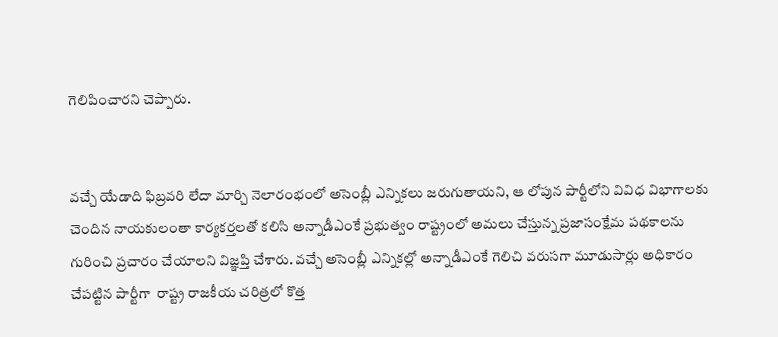గెలిపించారని చెప్పారు.


వచ్చే యేడాది ఫిబ్రవరి లేదా మార్చి నెలారంభంలో అసెంబ్లీ ఎన్నికలు జరుగుతాయని, ఆ లోపున పార్టీలోని వివిధ విభాగాలకు చెందిన నాయకులంతా కార్యకర్తలతో కలిసి అన్నాడీఎంకే ప్రభుత్వం రాష్ట్రంలో అమలు చేస్తున్న ప్రజాసంక్షేమ పథకాలను గురించి ప్రచారం చేయాలని విజ్ఞప్తి చేశారు. వచ్చే అసెంబ్లీ ఎన్నికల్లో అన్నాడీఎంకే గెలిచి వరుసగా మూడుసార్లు అధికారం చేపట్టిన పార్టీగా  రాష్ట్ర రాజకీయ చరిత్రలో కొత్త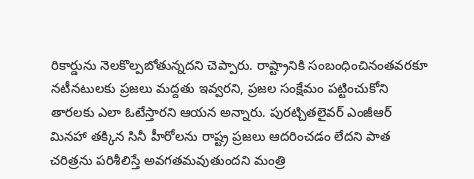రికార్డును నెలకొల్పబోతున్నదని చెప్పారు. రాష్ట్రానికి సంబంధించినంతవరకూ నటీనటులకు ప్రజలు మద్దతు ఇవ్వరని, ప్రజల సంక్షేమం పట్టించుకోని తారలకు ఎలా ఓటేస్తారని ఆయన అన్నారు. పురట్చితలైవర్‌ ఎంజీఆర్‌ మినహా తక్కిన సినీ హీరోలను రాష్ట్ర ప్రజలు ఆదరించడం లేదని పాత చరిత్రను పరిశీలిస్తే అవగతమవుతుందని మంత్రి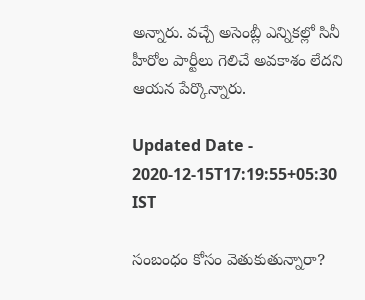అన్నారు. వచ్చే అసెంబ్లీ ఎన్నికల్లో సినీ హీరోల పార్టీలు గెలిచే అవకాశం లేదని ఆయన పేర్కొన్నారు.

Updated Date - 2020-12-15T17:19:55+05:30 IST

సంబంధం కోసం వెతుకుతున్నారా?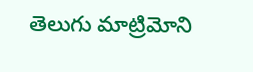తెలుగు మాట్రిమోని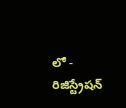లో - రిజిస్ట్రేషన్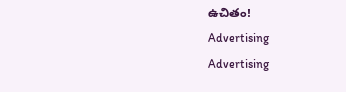ఉచితం!
Advertising
Advertising